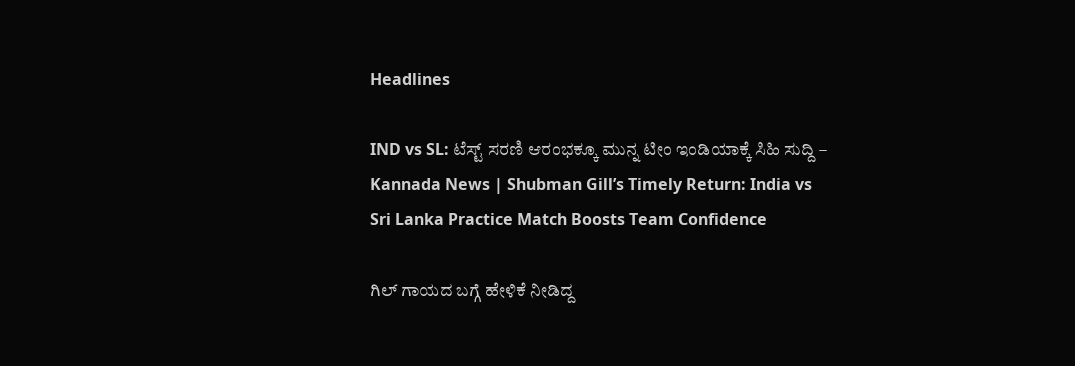Headlines

IND vs SL: ಟೆಸ್ಟ್ ಸರಣಿ ಆರಂಭಕ್ಕೂ ಮುನ್ನ ಟೀಂ ಇಂಡಿಯಾಕ್ಕೆ ಸಿಹಿ ಸುದ್ದಿ – Kannada News | Shubman Gill’s Timely Return: India vs Sri Lanka Practice Match Boosts Team Confidence

ಗಿಲ್ ಗಾಯದ ಬಗ್ಗೆ ಹೇಳಿಕೆ ನೀಡಿದ್ದ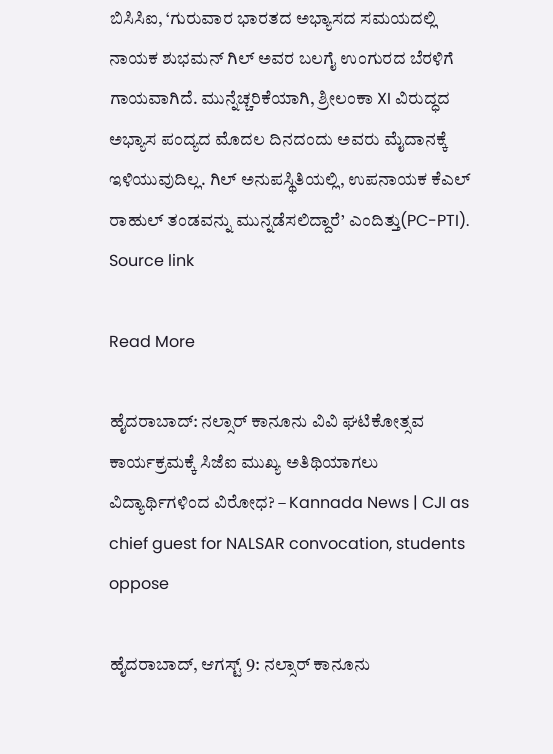ಬಿಸಿಸಿಐ, ‘ಗುರುವಾರ ಭಾರತದ ಅಭ್ಯಾಸದ ಸಮಯದಲ್ಲಿ ನಾಯಕ ಶುಭಮನ್ ಗಿಲ್ ಅವರ ಬಲಗೈ ಉಂಗುರದ ಬೆರಳಿಗೆ ಗಾಯವಾಗಿದೆ. ಮುನ್ನೆಚ್ಚರಿಕೆಯಾಗಿ, ಶ್ರೀಲಂಕಾ XI ವಿರುದ್ಧದ ಅಭ್ಯಾಸ ಪಂದ್ಯದ ಮೊದಲ ದಿನದಂದು ಅವರು ಮೈದಾನಕ್ಕೆ ಇಳಿಯುವುದಿಲ್ಲ. ಗಿಲ್ ಅನುಪಸ್ಥಿತಿಯಲ್ಲಿ, ಉಪನಾಯಕ ಕೆಎಲ್ ರಾಹುಲ್ ತಂಡವನ್ನು ಮುನ್ನಡೆಸಲಿದ್ದಾರೆ’ ಎಂದಿತ್ತು(PC-PTI). Source link

Read More

ಹೈದರಾಬಾದ್: ನಲ್ಸಾರ್ ಕಾನೂನು ವಿವಿ ಘಟಿಕೋತ್ಸವ ಕಾರ್ಯಕ್ರಮಕ್ಕೆ ಸಿಜೆಐ ಮುಖ್ಯ ಅತಿಥಿಯಾಗಲು ವಿದ್ಯಾರ್ಥಿಗಳಿಂದ ವಿರೋಧ? – Kannada News | CJI as chief guest for NALSAR convocation, students oppose

ಹೈದರಾಬಾದ್, ಆಗಸ್ಟ್ 9: ನಲ್ಸಾರ್ ಕಾನೂನು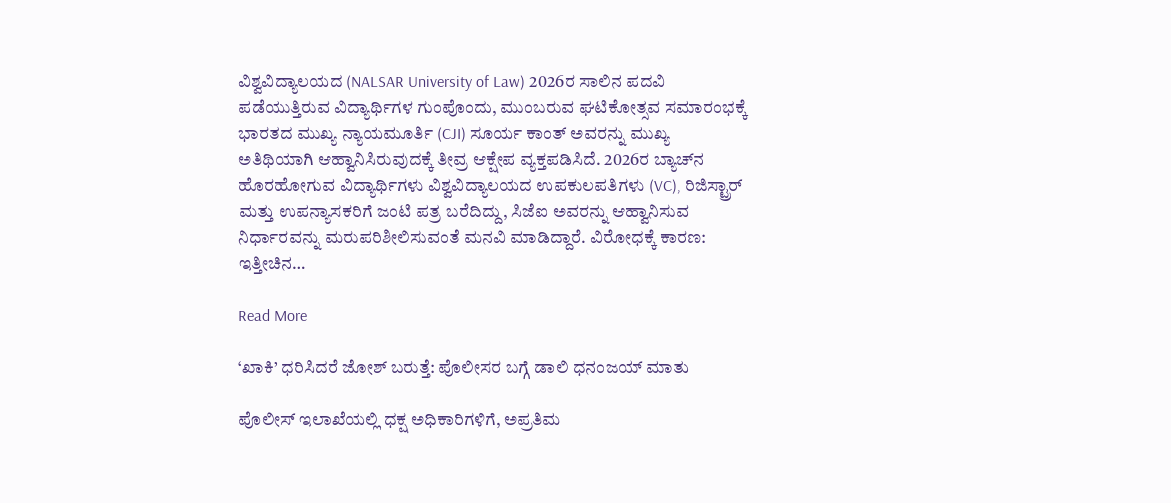ವಿಶ್ವವಿದ್ಯಾಲಯದ (NALSAR University of Law) 2026ರ ಸಾಲಿನ ಪದವಿ ಪಡೆಯುತ್ತಿರುವ ವಿದ್ಯಾರ್ಥಿಗಳ ಗುಂಪೊಂದು, ಮುಂಬರುವ ಘಟಿಕೋತ್ಸವ ಸಮಾರಂಭಕ್ಕೆ ಭಾರತದ ಮುಖ್ಯ ನ್ಯಾಯಮೂರ್ತಿ (CJI) ಸೂರ್ಯ ಕಾಂತ್ ಅವರನ್ನು ಮುಖ್ಯ ಅತಿಥಿಯಾಗಿ ಆಹ್ವಾನಿಸಿರುವುದಕ್ಕೆ ತೀವ್ರ ಆಕ್ಷೇಪ ವ್ಯಕ್ತಪಡಿಸಿದೆ. 2026ರ ಬ್ಯಾಚ್‌ನ ಹೊರಹೋಗುವ ವಿದ್ಯಾರ್ಥಿಗಳು ವಿಶ್ವವಿದ್ಯಾಲಯದ ಉಪಕುಲಪತಿಗಳು (VC), ರಿಜಿಸ್ಟ್ರಾರ್ ಮತ್ತು ಉಪನ್ಯಾಸಕರಿಗೆ ಜಂಟಿ ಪತ್ರ ಬರೆದಿದ್ದು, ಸಿಜೆಐ ಅವರನ್ನು ಆಹ್ವಾನಿಸುವ ನಿರ್ಧಾರವನ್ನು ಮರುಪರಿಶೀಲಿಸುವಂತೆ ಮನವಿ ಮಾಡಿದ್ದಾರೆ. ವಿರೋಧಕ್ಕೆ ಕಾರಣ: ಇತ್ತೀಚಿನ…

Read More

‘ಖಾಕಿ’ ಧರಿಸಿದರೆ ಜೋಶ್ ಬರುತ್ತೆ: ಪೊಲೀಸರ ಬಗ್ಗೆ ಡಾಲಿ ಧನಂಜಯ್ ಮಾತು

ಪೊಲೀಸ್ ಇಲಾಖೆಯಲ್ಲಿ ಧಕ್ಷ ಅಧಿಕಾರಿಗಳಿಗೆ, ಅಪ್ರತಿಮ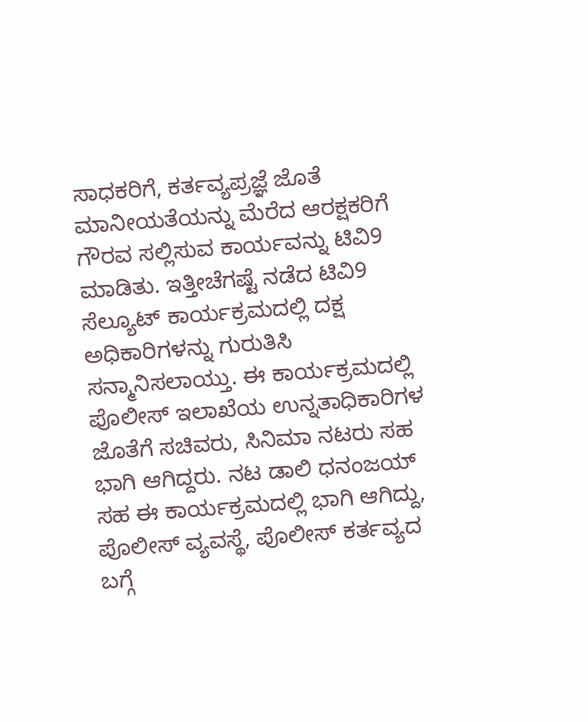ಸಾಧಕರಿಗೆ, ಕರ್ತವ್ಯಪ್ರಜ್ಞೆ ಜೊತೆ ಮಾನೀಯತೆಯನ್ನು ಮೆರೆದ ಆರಕ್ಷಕರಿಗೆ ಗೌರವ ಸಲ್ಲಿಸುವ ಕಾರ್ಯವನ್ನು ಟಿವಿ9 ಮಾಡಿತು. ಇತ್ತೀಚೆಗಷ್ಟೆ ನಡೆದ ಟಿವಿ9 ಸೆಲ್ಯೂಟ್ ಕಾರ್ಯಕ್ರಮದಲ್ಲಿ ದಕ್ಷ ಅಧಿಕಾರಿಗಳನ್ನು ಗುರುತಿಸಿ ಸನ್ಮಾನಿಸಲಾಯ್ತು. ಈ ಕಾರ್ಯಕ್ರಮದಲ್ಲಿ ಪೊಲೀಸ್ ಇಲಾಖೆಯ ಉನ್ನತಾಧಿಕಾರಿಗಳ ಜೊತೆಗೆ ಸಚಿವರು, ಸಿನಿಮಾ ನಟರು ಸಹ ಭಾಗಿ ಆಗಿದ್ದರು. ನಟ ಡಾಲಿ ಧನಂಜಯ್ ಸಹ ಈ ಕಾರ್ಯಕ್ರಮದಲ್ಲಿ ಭಾಗಿ ಆಗಿದ್ದು, ಪೊಲೀಸ್ ವ್ಯವಸ್ಥೆ, ಪೊಲೀಸ್ ಕರ್ತವ್ಯದ ಬಗ್ಗೆ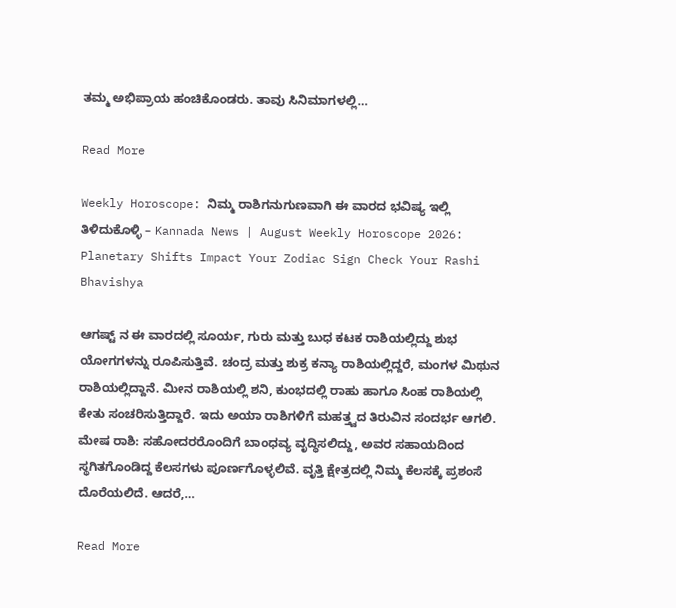ತಮ್ಮ ಅಭಿಪ್ರಾಯ ಹಂಚಿಕೊಂಡರು. ತಾವು ಸಿನಿಮಾಗಳಲ್ಲಿ…

Read More

Weekly Horoscope: ನಿಮ್ಮ ರಾಶಿಗನುಗುಣವಾಗಿ ಈ ವಾರದ ಭವಿಷ್ಯ ಇಲ್ಲಿ ತಿಳಿದುಕೊಳ್ಳಿ – Kannada News | August Weekly Horoscope 2026: Planetary Shifts Impact Your Zodiac Sign Check Your Rashi Bhavishya

ಆಗಷ್ಟ್ ನ ಈ ವಾರದಲ್ಲಿ ಸೂರ್ಯ, ಗುರು ಮತ್ತು ಬುಧ ಕಟಕ ರಾಶಿಯಲ್ಲಿದ್ದು ಶುಭ ಯೋಗಗಳನ್ನು ರೂಪಿಸುತ್ತಿವೆ. ಚಂದ್ರ ಮತ್ತು ಶುಕ್ರ ಕನ್ಯಾ ರಾಶಿಯಲ್ಲಿದ್ದರೆ, ಮಂಗಳ ಮಿಥುನ ರಾಶಿಯಲ್ಲಿದ್ದಾನೆ. ಮೀನ ರಾಶಿಯಲ್ಲಿ ಶನಿ, ಕುಂಭದಲ್ಲಿ ರಾಹು ಹಾಗೂ ಸಿಂಹ ರಾಶಿಯಲ್ಲಿ ಕೇತು ಸಂಚರಿಸುತ್ತಿದ್ದಾರೆ. ಇದು ಅಯಾ ರಾಶಿಗಳಿಗೆ ಮಹತ್ತ್ವದ ತಿರುವಿನ ಸಂದರ್ಭ ಆಗಲಿ. ಮೇಷ ರಾಶಿ: ಸಹೋದರರೊಂದಿಗೆ ಬಾಂಧವ್ಯ ವೃದ್ಧಿಸಲಿದ್ದು, ಅವರ ಸಹಾಯದಿಂದ ಸ್ಥಗಿತಗೊಂಡಿದ್ದ ಕೆಲಸಗಳು ಪೂರ್ಣಗೊಳ್ಳಲಿವೆ. ವೃತ್ತಿ ಕ್ಷೇತ್ರದಲ್ಲಿ ನಿಮ್ಮ ಕೆಲಸಕ್ಕೆ ಪ್ರಶಂಸೆ ದೊರೆಯಲಿದೆ. ಆದರೆ,…

Read More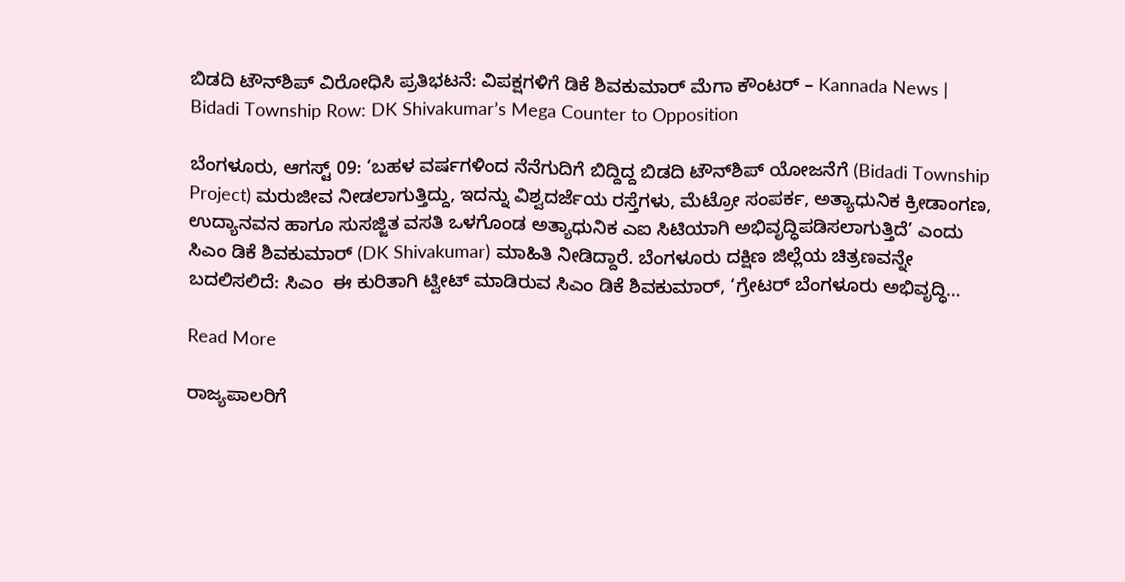ಬಿಡದಿ ಟೌನ್‌ಶಿಪ್‌ ವಿರೋಧಿಸಿ ಪ್ರತಿಭಟನೆ: ವಿಪಕ್ಷಗಳಿಗೆ ಡಿಕೆ ಶಿವಕುಮಾರ್ ಮೆಗಾ ಕೌಂಟರ್ – Kannada News | Bidadi Township Row: DK Shivakumar’s Mega Counter to Opposition

ಬೆಂಗಳೂರು, ಆಗಸ್ಟ್ 09: ‘ಬಹಳ ವರ್ಷಗಳಿಂದ ನೆನೆಗುದಿಗೆ ಬಿದ್ದಿದ್ದ ಬಿಡದಿ ಟೌನ್‌ಶಿಪ್‌ ಯೋಜನೆಗೆ (Bidadi Township Project) ಮರುಜೀವ ನೀಡಲಾಗುತ್ತಿದ್ದು, ಇದನ್ನು ವಿಶ್ವದರ್ಜೆಯ ರಸ್ತೆಗಳು, ಮೆಟ್ರೋ ಸಂಪರ್ಕ, ಅತ್ಯಾಧುನಿಕ ಕ್ರೀಡಾಂಗಣ, ಉದ್ಯಾನವನ ಹಾಗೂ ಸುಸಜ್ಜಿತ ವಸತಿ ಒಳಗೊಂಡ ಅತ್ಯಾಧುನಿಕ ಎಐ ಸಿಟಿಯಾಗಿ ಅಭಿವೃದ್ಧಿಪಡಿಸಲಾಗುತ್ತಿದೆ’ ಎಂದು ಸಿಎಂ ಡಿಕೆ ಶಿವಕುಮಾರ್ (DK Shivakumar) ಮಾಹಿತಿ ನೀಡಿದ್ದಾರೆ. ಬೆಂಗಳೂರು ದಕ್ಷಿಣ ಜಿಲ್ಲೆಯ ಚಿತ್ರಣವನ್ನೇ ಬದಲಿಸಲಿದೆ: ಸಿಎಂ  ಈ ಕುರಿತಾಗಿ ಟ್ವೀಟ್ ಮಾಡಿರುವ ಸಿಎಂ ಡಿಕೆ ಶಿವಕುಮಾರ್, ‘ಗ್ರೇಟರ್ ಬೆಂಗಳೂರು ಅಭಿವೃದ್ಧಿ…

Read More

ರಾಜ್ಯಪಾಲರಿಗೆ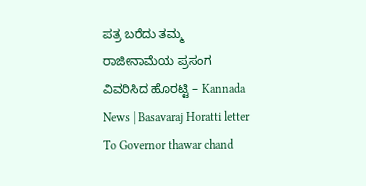ಪತ್ರ ಬರೆದು ತಮ್ಮ ರಾಜೀನಾಮೆಯ ಪ್ರಸಂಗ ವಿವರಿಸಿದ ಹೊರಟ್ಟಿ – Kannada News | Basavaraj Horatti letter To Governor thawar chand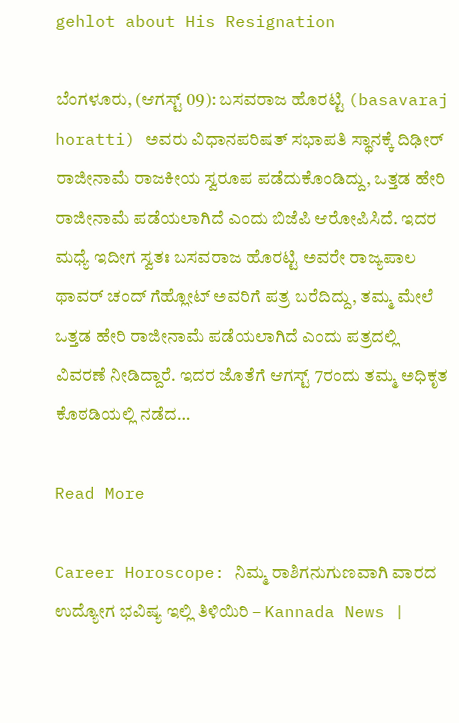gehlot about His Resignation

ಬೆಂಗಳೂರು, (ಆಗಸ್ಟ್ 09): ಬಸವರಾಜ ಹೊರಟ್ಟಿ (basavaraj horatti) ಅವರು ವಿಧಾನಪರಿಷತ್ ಸಭಾಪತಿ ಸ್ಥಾನಕ್ಕೆ ದಿಢೀರ್ ರಾಜೀನಾಮೆ ರಾಜಕೀಯ ಸ್ವರೂಪ ಪಡೆದುಕೊಂಡಿದ್ದು, ಒತ್ತಡ ಹೇರಿ ರಾಜೀನಾಮೆ ಪಡೆಯಲಾಗಿದೆ ಎಂದು ಬಿಜೆಪಿ ಆರೋಪಿಸಿದೆ. ಇದರ ಮಧ್ಯೆ ಇದೀಗ ಸ್ವತಃ ಬಸವರಾಜ ಹೊರಟ್ಟಿ ಅವರೇ ರಾಜ್ಯಪಾಲ ಥಾವರ್ ಚಂದ್ ಗೆಹ್ಲೋಟ್ ಅವರಿಗೆ ಪತ್ರ ಬರೆದಿದ್ದು, ತಮ್ಮ ಮೇಲೆ ಒತ್ತಡ ಹೇರಿ ರಾಜೀನಾಮೆ ಪಡೆಯಲಾಗಿದೆ ಎಂದು ಪತ್ರದಲ್ಲಿ ವಿವರಣೆ ನೀಡಿದ್ದಾರೆ. ಇದರ ಜೊತೆಗೆ ಆಗಸ್ಟ್ 7ರಂದು ತಮ್ಮ ಅಧಿಕೃತ ಕೊಠಡಿಯಲ್ಲಿ ನಡೆದ…

Read More

Career Horoscope: ನಿಮ್ಮ ರಾಶಿಗನುಗುಣವಾಗಿ ವಾರದ ಉದ್ಯೋಗ ಭವಿಷ್ಯ ಇಲ್ಲಿ ತಿಳಿಯಿರಿ – Kannada News |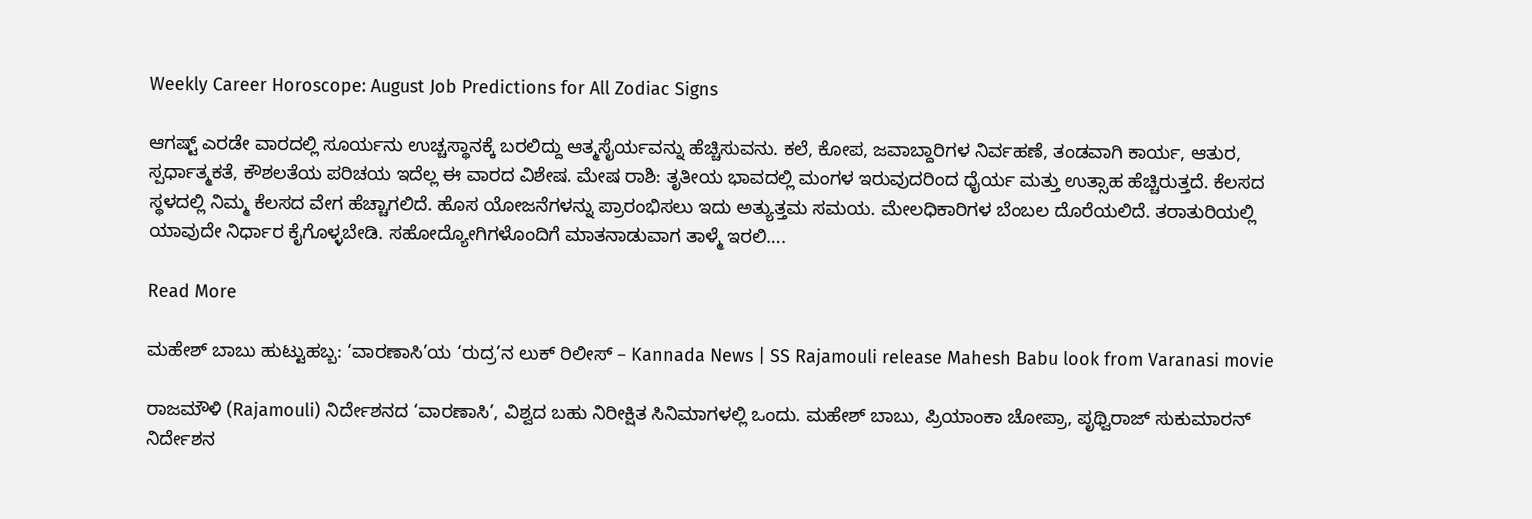Weekly Career Horoscope: August Job Predictions for All Zodiac Signs

ಆಗಷ್ಟ್ ಎರಡೇ ವಾರದಲ್ಲಿ ಸೂರ್ಯನು ಉಚ್ಚಸ್ಥಾನಕ್ಕೆ ಬರಲಿದ್ದು ಆತ್ಮಸೈರ್ಯವನ್ನು ಹೆಚ್ಚಿಸುವನು. ಕಲೆ, ಕೋಪ, ಜವಾಬ್ದಾರಿಗಳ ನಿರ್ವಹಣೆ, ತಂಡವಾಗಿ ಕಾರ್ಯ, ಆತುರ, ಸ್ಪರ್ಧಾತ್ಮಕತೆ, ಕೌಶಲತೆಯ ಪರಿಚಯ ಇದೆಲ್ಲ ಈ ವಾರದ ವಿಶೇಷ‌‌‌‌. ಮೇಷ ರಾಶಿ: ತೃತೀಯ ಭಾವದಲ್ಲಿ ಮಂಗಳ ಇರುವುದರಿಂದ ಧೈರ್ಯ ಮತ್ತು ಉತ್ಸಾಹ ಹೆಚ್ಚಿರುತ್ತದೆ. ಕೆಲಸದ ಸ್ಥಳದಲ್ಲಿ ನಿಮ್ಮ ಕೆಲಸದ ವೇಗ ಹೆಚ್ಚಾಗಲಿದೆ. ಹೊಸ ಯೋಜನೆಗಳನ್ನು ಪ್ರಾರಂಭಿಸಲು ಇದು ಅತ್ಯುತ್ತಮ ಸಮಯ. ಮೇಲಧಿಕಾರಿಗಳ ಬೆಂಬಲ ದೊರೆಯಲಿದೆ. ತರಾತುರಿಯಲ್ಲಿ ಯಾವುದೇ ನಿರ್ಧಾರ ಕೈಗೊಳ್ಳಬೇಡಿ. ಸಹೋದ್ಯೋಗಿಗಳೊಂದಿಗೆ ಮಾತನಾಡುವಾಗ ತಾಳ್ಮೆ ಇರಲಿ….

Read More

ಮಹೇಶ್ ಬಾಬು ಹುಟ್ಟುಹಬ್ಬ: ‘ವಾರಣಾಸಿ’ಯ ‘ರುದ್ರ’ನ ಲುಕ್ ರಿಲೀಸ್ – Kannada News | SS Rajamouli release Mahesh Babu look from Varanasi movie

ರಾಜಮೌಳಿ (Rajamouli) ನಿರ್ದೇಶನದ ‘ವಾರಣಾಸಿ’, ವಿಶ್ವದ ಬಹು ನಿರೀಕ್ಷಿತ ಸಿನಿಮಾಗಳಲ್ಲಿ ಒಂದು. ಮಹೇಶ್ ಬಾಬು, ಪ್ರಿಯಾಂಕಾ ಚೋಪ್ರಾ, ಪೃಥ್ವಿರಾಜ್ ಸುಕುಮಾರನ್ ನಿರ್ದೇಶನ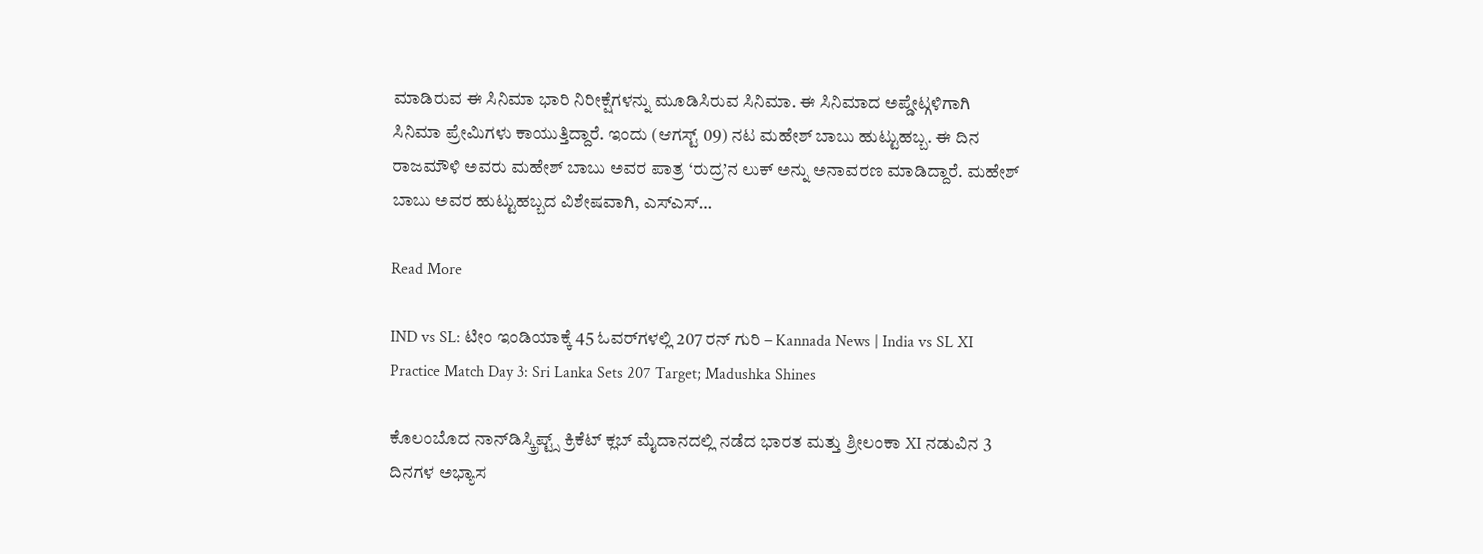ಮಾಡಿರುವ ಈ ಸಿನಿಮಾ ಭಾರಿ ನಿರೀಕ್ಷೆಗಳನ್ನು ಮೂಡಿಸಿರುವ ಸಿನಿಮಾ. ಈ ಸಿನಿಮಾದ ಅಪ್ಡೇಟ್ಗಳಿಗಾಗಿ ಸಿನಿಮಾ ಪ್ರೇಮಿಗಳು ಕಾಯುತ್ತಿದ್ದಾರೆ. ಇಂದು (ಆಗಸ್ಟ್ 09) ನಟ ಮಹೇಶ್ ಬಾಬು ಹುಟ್ಟುಹಬ್ಬ. ಈ ದಿನ ರಾಜಮೌಳಿ ಅವರು ಮಹೇಶ್ ಬಾಬು ಅವರ ಪಾತ್ರ ‘ರುದ್ರ’ನ ಲುಕ್ ಅನ್ನು ಅನಾವರಣ ಮಾಡಿದ್ದಾರೆ. ಮಹೇಶ್ ಬಾಬು ಅವರ ಹುಟ್ಟುಹಬ್ಬದ ವಿಶೇಷವಾಗಿ, ಎಸ್ಎಸ್…

Read More

IND vs SL: ಟೀಂ ಇಂಡಿಯಾಕ್ಕೆ 45 ಓವರ್‌ಗಳಲ್ಲಿ 207 ರನ್ ಗುರಿ – Kannada News | India vs SL XI Practice Match Day 3: Sri Lanka Sets 207 Target; Madushka Shines

ಕೊಲಂಬೊದ ನಾನ್‌ಡಿಸ್ಕ್ರಿಪ್ಟ್ಸ್ ಕ್ರಿಕೆಟ್ ಕ್ಲಬ್ ಮೈದಾನದಲ್ಲಿ ನಡೆದ ಭಾರತ ಮತ್ತು ಶ್ರೀಲಂಕಾ XI ನಡುವಿನ 3 ದಿನಗಳ ಅಭ್ಯಾಸ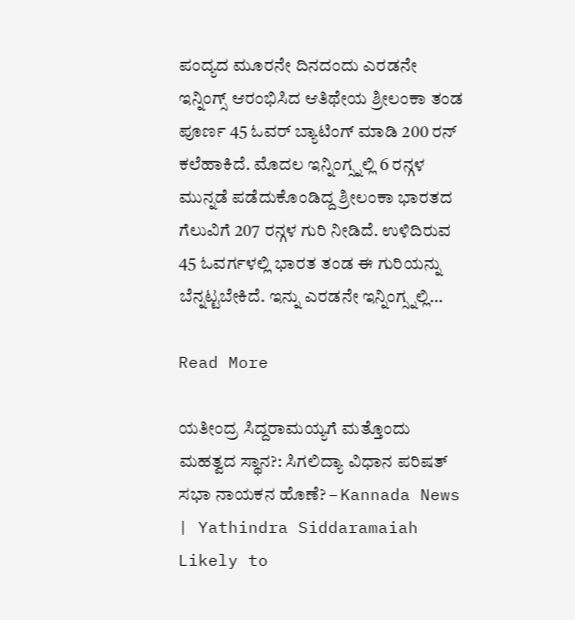ಪಂದ್ಯದ ಮೂರನೇ ದಿನದಂದು ಎರಡನೇ ಇನ್ನಿಂಗ್ಸ್ ಆರಂಭಿಸಿದ ಆತಿಥೇಯ ಶ್ರೀಲಂಕಾ ತಂಡ ಪೂರ್ಣ 45 ಓವರ್ ಬ್ಯಾಟಿಂಗ್‌ ಮಾಡಿ 200 ರನ್ ಕಲೆಹಾಕಿದೆ. ಮೊದಲ ಇನ್ನಿಂಗ್ಸ್ನಲ್ಲಿ 6 ರನ್ಗಳ ಮುನ್ನಡೆ ಪಡೆದುಕೊಂಡಿದ್ದ ಶ್ರೀಲಂಕಾ ಭಾರತದ ಗೆಲುವಿಗೆ 207 ರನ್ಗಳ ಗುರಿ ನೀಡಿದೆ. ಉಳಿದಿರುವ 45 ಓವರ್ಗಳಲ್ಲಿ ಭಾರತ ತಂಡ ಈ ಗುರಿಯನ್ನು ಬೆನ್ನಟ್ಟಬೇಕಿದೆ. ಇನ್ನು ಎರಡನೇ ಇನ್ನಿಂಗ್ಸ್ನಲ್ಲಿ…

Read More

ಯತೀಂದ್ರ ಸಿದ್ದರಾಮಯ್ಯಗೆ ಮತ್ತೊಂದು ಮಹತ್ವದ ಸ್ಥಾನ?: ಸಿಗಲಿದ್ಯಾ ವಿಧಾನ ಪರಿಷತ್ ಸಭಾ ನಾಯಕನ ಹೊಣೆ? – Kannada News | Yathindra Siddaramaiah Likely to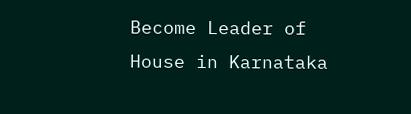Become Leader of House in Karnataka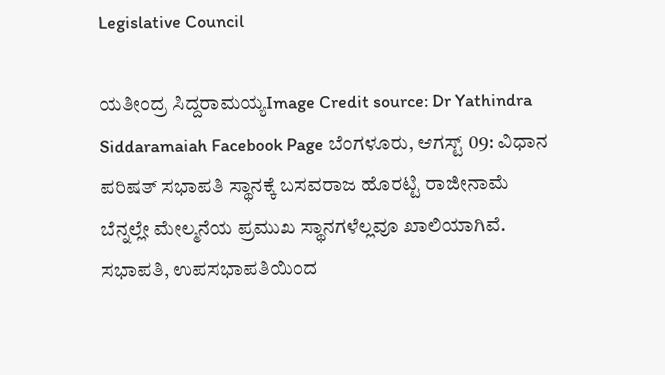Legislative Council

ಯತೀಂದ್ರ ಸಿದ್ದರಾಮಯ್ಯImage Credit source: Dr Yathindra Siddaramaiah Facebook Page ಬೆಂಗಳೂರು, ಆಗಸ್ಟ್ 09: ವಿಧಾನ ಪರಿಷತ್ ಸಭಾಪತಿ ಸ್ಥಾನಕ್ಕೆ ಬಸವರಾಜ ಹೊರಟ್ಟಿ ರಾಜೀನಾಮೆ ಬೆನ್ನಲ್ಲೇ ಮೇಲ್ಮನೆಯ ಪ್ರಮುಖ ಸ್ಥಾನಗಳೆಲ್ಲವೂ ಖಾಲಿಯಾಗಿವೆ. ಸಭಾಪತಿ, ಉಪಸಭಾಪತಿಯಿಂದ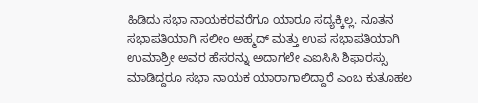ಹಿಡಿದು ಸಭಾ ನಾಯಕರವರೆಗೂ ಯಾರೂ ಸದ್ಯಕ್ಕಿಲ್ಲ. ನೂತನ ಸಭಾಪತಿಯಾಗಿ ಸಲೀಂ ಅಹ್ಮದ್ ಮತ್ತು ಉಪ ಸಭಾಪತಿಯಾಗಿ ಉಮಾಶ್ರೀ ಅವರ ಹೆಸರನ್ನು ಅದಾಗಲೇ ಎಐಸಿಸಿ ಶಿಫಾರಸ್ಸು ಮಾಡಿದ್ದರೂ ಸಭಾ ನಾಯಕ ಯಾರಾಗಾಲಿದ್ದಾರೆ ಎಂಬ ಕುತೂಹಲ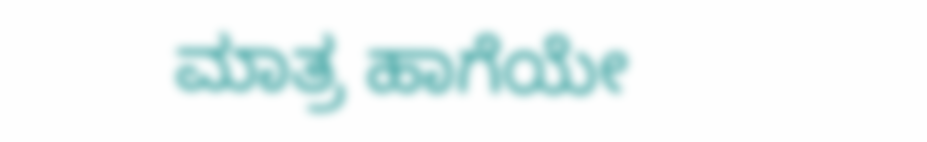ಮಾತ್ರ ಹಾಗೆಯೇ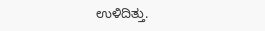ಉಳಿದಿತ್ತು.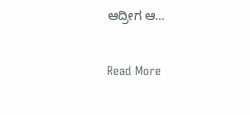ಆದ್ರೀಗ ಆ…

Read More